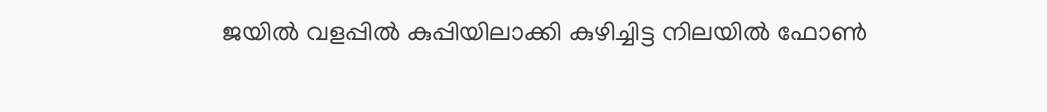ജയിൽ വളപ്പിൽ കുപ്പിയിലാക്കി കുഴിച്ചിട്ട നിലയിൽ ഫോൺ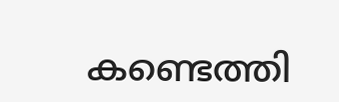കണ്ടെത്തി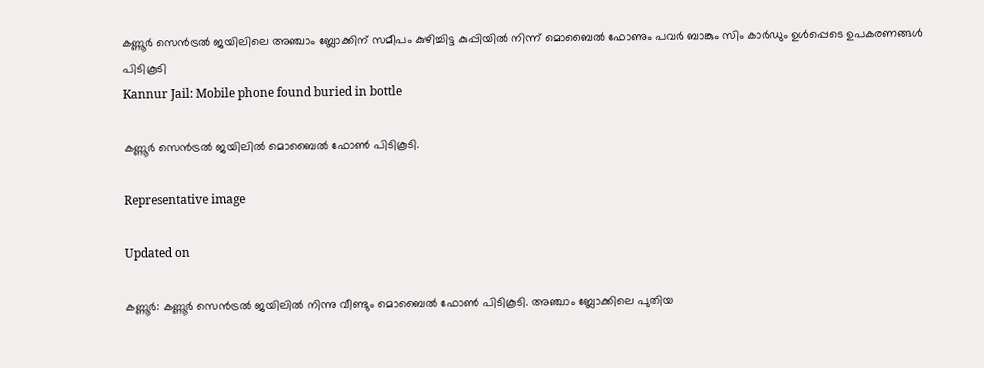കണ്ണൂർ സെൻട്രൽ ജയിലിലെ അഞ്ചാം ബ്ലോക്കിന് സമീപം കുഴിച്ചിട്ട കുപ്പിയിൽ നിന്ന് മൊബൈൽ ഫോണും പവർ ബാങ്കും സിം കാർഡും ഉൾപ്പെടെ ഉപകരണങ്ങൾ പിടികൂടി
Kannur Jail: Mobile phone found buried in bottle

കണ്ണൂർ സെൻട്രൽ ജയിലിൽ മൊബൈൽ ഫോൺ പിടികൂടി.

Representative image

Updated on

കണ്ണൂർ: കണ്ണൂർ സെൻട്രൽ ജയിലിൽ നിന്നു വീണ്ടും മൊബൈൽ ഫോൺ പിടികൂടി. അഞ്ചാം ബ്ലോക്കിലെ പുതിയ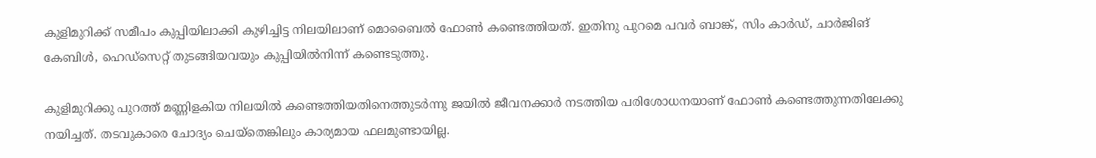കുളിമുറിക്ക് സമീപം കുപ്പിയിലാക്കി കുഴിച്ചിട്ട നിലയിലാണ് മൊബൈൽ ഫോൺ കണ്ടെത്തിയത്. ഇതിനു പുറമെ പവർ ബാങ്ക്, സിം കാർഡ്, ചാർജിങ് കേബിൾ, ഹെഡ്സെറ്റ് തുടങ്ങിയവയും കുപ്പിയിൽനിന്ന് കണ്ടെടുത്തു.

കുളിമുറിക്കു പുറത്ത് മണ്ണിളകിയ നിലയിൽ കണ്ടെത്തിയതിനെത്തുടർന്നു ജയിൽ ജീവനക്കാർ നടത്തിയ പരിശോധനയാണ് ഫോൺ കണ്ടെത്തുന്നതിലേക്കു നയിച്ചത്. തടവുകാരെ ചോദ്യം ചെയ്തെങ്കിലും കാര്യമായ ഫലമുണ്ടായില്ല.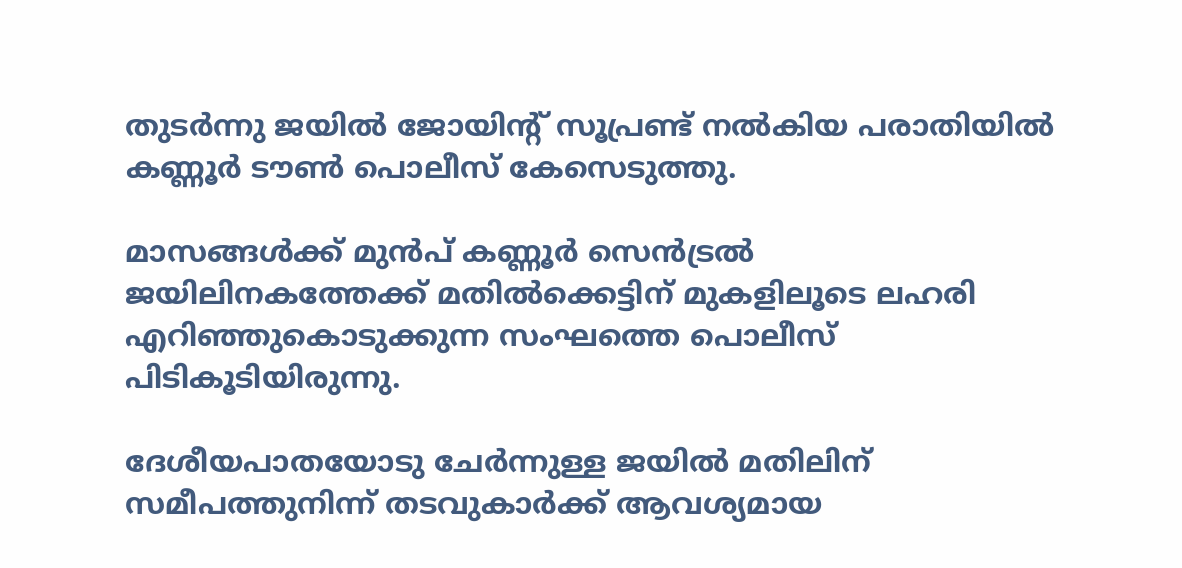തുടർന്നു ജയിൽ ജോയിന്‍റ് സൂപ്രണ്ട് നൽകിയ പരാതിയിൽ കണ്ണൂർ ടൗൺ പൊലീസ് കേസെടുത്തു.

മാസങ്ങൾക്ക് മുൻപ് കണ്ണൂർ സെൻട്രൽ ജയിലിനകത്തേക്ക് മതിൽക്കെട്ടിന് മുകളിലൂടെ ലഹരി എറിഞ്ഞുകൊടുക്കുന്ന സംഘത്തെ പൊലീസ് പിടികൂടിയിരുന്നു.

ദേശീയപാതയോടു ചേർന്നുള്ള ജയിൽ മതിലിന് സമീപത്തുനിന്ന് തടവുകാർക്ക് ആവശ്യമായ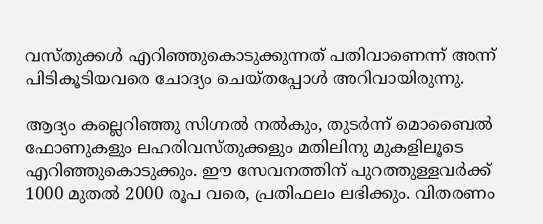വസ്തുക്കൾ എറിഞ്ഞുകൊടുക്കുന്നത് പതിവാണെന്ന് അന്ന് പിടികൂടിയവരെ ചോദ്യം ചെയ്തപ്പോൾ അറിവായിരുന്നു.

ആദ്യം കല്ലെറിഞ്ഞു സിഗ്നൽ നൽകും, തുടർന്ന് മൊബൈൽ ഫോണുകളും ലഹരിവസ്തുക്കളും മതിലിനു മുകളിലൂടെ എറിഞ്ഞുകൊടുക്കും. ഈ സേവനത്തിന് പുറത്തുള്ളവർക്ക് 1000 മുതൽ 2000 രൂപ വരെ, പ്രതിഫലം ലഭിക്കും. വിതരണം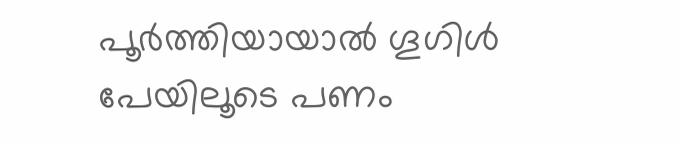പൂർത്തിയായാൽ ഗൂഗിൾ പേയിലൂടെ പണം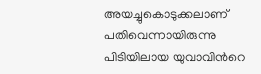അയച്ചുകൊടുക്കലാണ് പതിവെന്നായിരുന്നു പിടിയിലായ യുവാവിന്‍റെ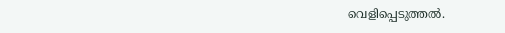വെളിപ്പെടുത്തൽ.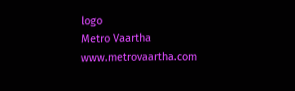logo
Metro Vaartha
www.metrovaartha.com